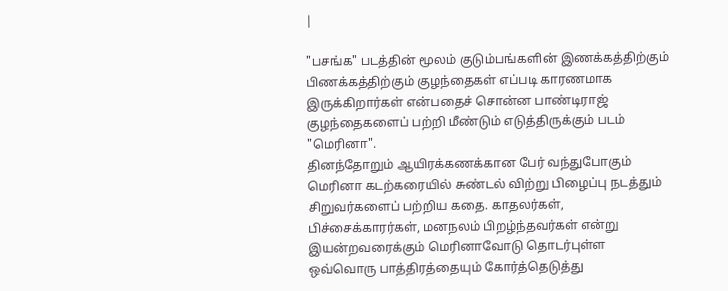|

"பசங்க" படத்தின் மூலம் குடும்பங்களின் இணக்கத்திற்கும் பிணக்கத்திற்கும் குழந்தைகள் எப்படி காரணமாக இருக்கிறார்கள் என்பதைச் சொன்ன பாண்டிராஜ் குழந்தைகளைப் பற்றி மீண்டும் எடுத்திருக்கும் படம் "மெரினா".
தினந்தோறும் ஆயிரக்கணக்கான பேர் வந்துபோகும் மெரினா கடற்கரையில் சுண்டல் விற்று பிழைப்பு நடத்தும் சிறுவர்களைப் பற்றிய கதை. காதலர்கள், பிச்சைக்காரர்கள், மனநலம் பிறழ்ந்தவர்கள் என்று இயன்றவரைக்கும் மெரினாவோடு தொடர்புள்ள ஒவ்வொரு பாத்திரத்தையும் கோர்த்தெடுத்து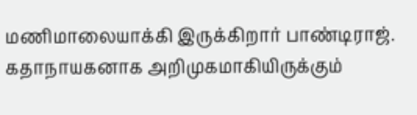மணிமாலையாக்கி இருக்கிறார் பாண்டிராஜ்.
கதாநாயகனாக அறிமுகமாகியிருக்கும்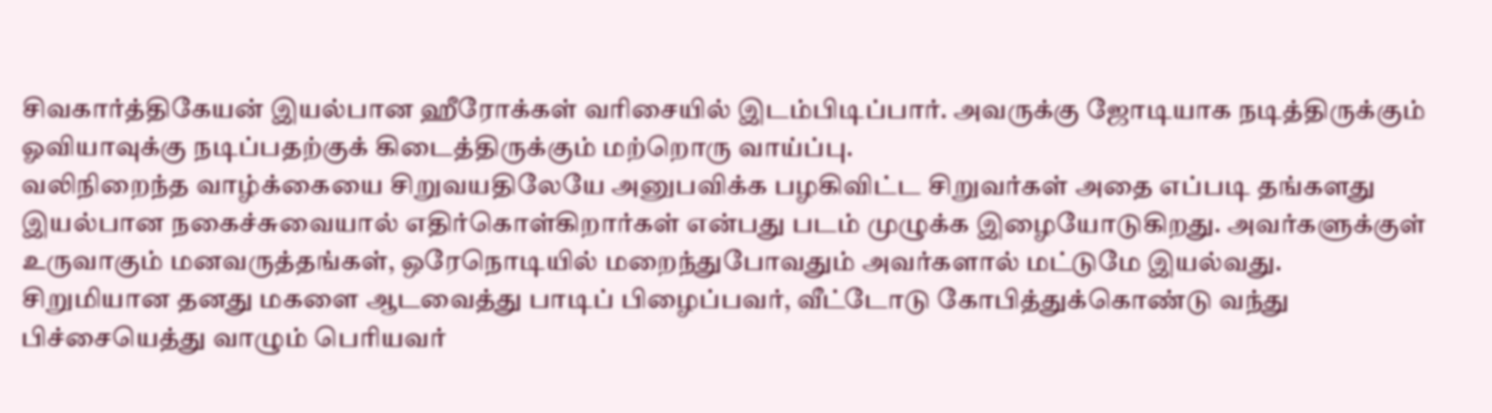சிவகார்த்திகேயன் இயல்பான ஹீரோக்கள் வரிசையில் இடம்பிடிப்பார். அவருக்கு ஜோடியாக நடித்திருக்கும் ஓவியாவுக்கு நடிப்பதற்குக் கிடைத்திருக்கும் மற்றொரு வாய்ப்பு.
வலிநிறைந்த வாழ்க்கையை சிறுவயதிலேயே அனுபவிக்க பழகிவிட்ட சிறுவர்கள் அதை எப்படி தங்களது இயல்பான நகைச்சுவையால் எதிர்கொள்கிறார்கள் என்பது படம் முழுக்க இழையோடுகிறது. அவர்களுக்குள் உருவாகும் மனவருத்தங்கள், ஒரேநொடியில் மறைந்துபோவதும் அவர்களால் மட்டுமே இயல்வது.
சிறுமியான தனது மகளை ஆடவைத்து பாடிப் பிழைப்பவர், வீட்டோடு கோபித்துக்கொண்டு வந்து பிச்சையெத்து வாழும் பெரியவர்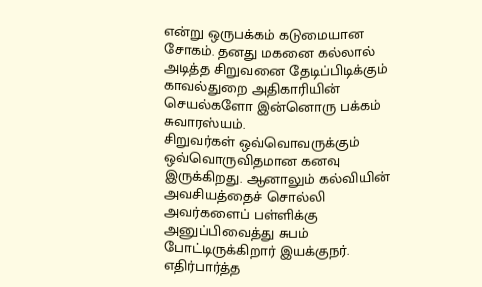என்று ஒருபக்கம் கடுமையான சோகம். தனது மகனை கல்லால் அடித்த சிறுவனை தேடிப்பிடிக்கும் காவல்துறை அதிகாரியின் செயல்களோ இன்னொரு பக்கம் சுவாரஸ்யம்.
சிறுவர்கள் ஒவ்வொவருக்கும் ஒவ்வொருவிதமான கனவு இருக்கிறது. ஆனாலும் கல்வியின் அவசியத்தைச் சொல்லி அவர்களைப் பள்ளிக்கு அனுப்பிவைத்து சுபம் போட்டிருக்கிறார் இயக்குநர். எதிர்பார்த்த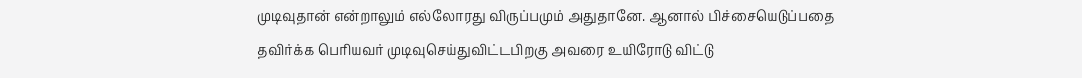முடிவுதான் என்றாலும் எல்லோரது விருப்பமும் அதுதானே. ஆனால் பிச்சையெடுப்பதை தவிர்க்க பெரியவர் முடிவுசெய்துவிட்டபிறகு அவரை உயிரோடு விட்டு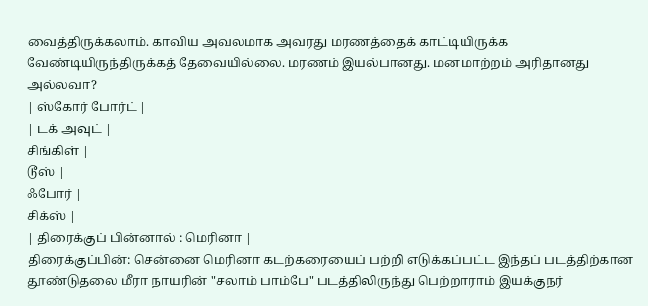வைத்திருக்கலாம். காவிய அவலமாக அவரது மரணத்தைக் காட்டியிருக்க வேண்டியிருந்திருக்கத் தேவையில்லை. மரணம் இயல்பானது. மனமாற்றம் அரிதானது அல்லவா?
| ஸ்கோர் போர்ட் |
| டக் அவுட் |
சிங்கிள் |
டூஸ் |
ஃபோர் |
சிக்ஸ் |
| திரைக்குப் பின்னால் : மெரினா |
திரைக்குப்பின்: சென்னை மெரினா கடற்கரையைப் பற்றி எடுக்கப்பட்ட இந்தப் படத்திற்கான தூண்டுதலை மீரா நாயரின் "சலாம் பாம்பே" படத்திலிருந்து பெற்றாராம் இயக்குநர்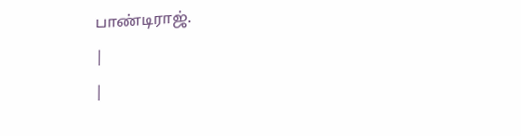பாண்டிராஜ்.
|
|